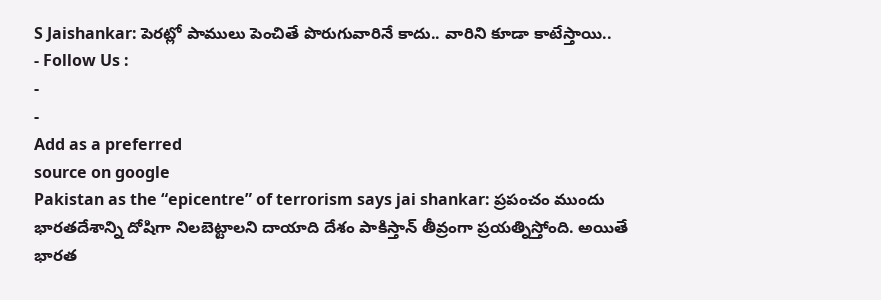S Jaishankar: పెరట్లో పాములు పెంచితే పొరుగువారినే కాదు.. వారిని కూడా కాటేస్తాయి..
- Follow Us :
-
-
Add as a preferred
source on google
Pakistan as the “epicentre” of terrorism says jai shankar: ప్రపంచం ముందు భారతదేశాన్ని దోషిగా నిలబెట్టాలని దాయాది దేశం పాకిస్తాన్ తీవ్రంగా ప్రయత్నిస్తోంది. అయితే భారత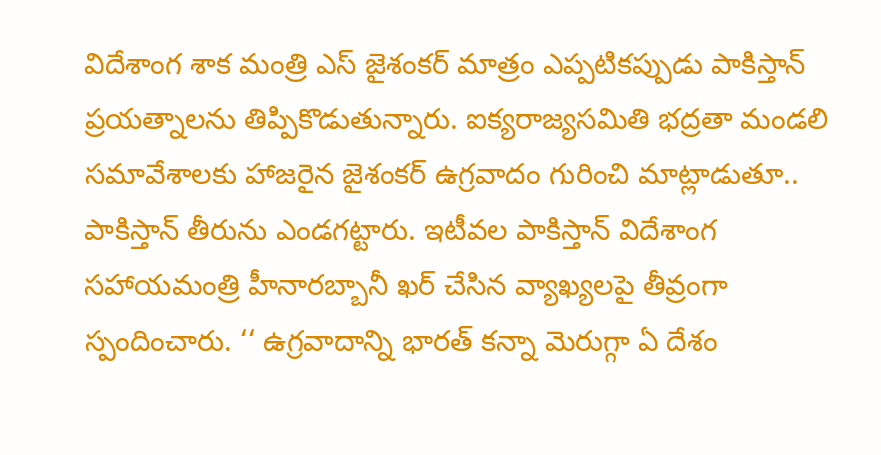విదేశాంగ శాక మంత్రి ఎస్ జైశంకర్ మాత్రం ఎప్పటికప్పుడు పాకిస్తాన్ ప్రయత్నాలను తిప్పికొడుతున్నారు. ఐక్యరాజ్యసమితి భద్రతా మండలి సమావేశాలకు హాజరైన జైశంకర్ ఉగ్రవాదం గురించి మాట్లాడుతూ.. పాకిస్తాన్ తీరును ఎండగట్టారు. ఇటీవల పాకిస్తాన్ విదేశాంగ సహాయమంత్రి హీనారబ్బానీ ఖర్ చేసిన వ్యాఖ్యలపై తీవ్రంగా స్పందించారు. ‘‘ ఉగ్రవాదాన్ని భారత్ కన్నా మెరుగ్గా ఏ దేశం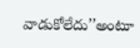వాడుకోలేదు’’అంటూ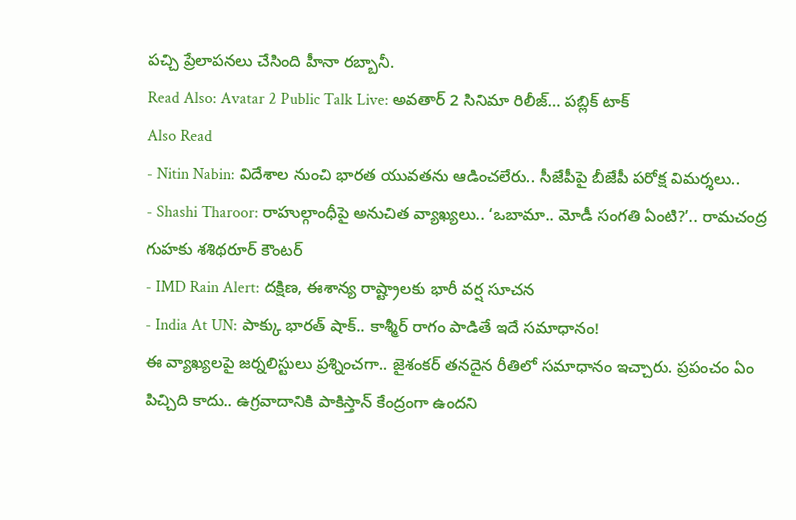పచ్చి ప్రేలాపనలు చేసింది హీనా రబ్బానీ.
Read Also: Avatar 2 Public Talk Live: అవతార్ 2 సినిమా రిలీజ్… పబ్లిక్ టాక్
Also Read
- Nitin Nabin: విదేశాల నుంచి భారత యువతను ఆడించలేరు.. సీజేపీపై బీజేపీ పరోక్ష విమర్శలు..
- Shashi Tharoor: రాహుల్గాంధీపై అనుచిత వ్యాఖ్యలు.. ‘ఒబామా.. మోడీ సంగతి ఏంటి?’.. రామచంద్ర గుహకు శశిథరూర్ కౌంటర్
- IMD Rain Alert: దక్షిణ, ఈశాన్య రాష్ట్రాలకు భారీ వర్ష సూచన
- India At UN: పాక్కు భారత్ షాక్.. కాశ్మీర్ రాగం పాడితే ఇదే సమాధానం!
ఈ వ్యాఖ్యలపై జర్నలిస్టులు ప్రశ్నించగా.. జైశంకర్ తనదైన రీతిలో సమాధానం ఇచ్చారు. ప్రపంచం ఏం పిచ్చిది కాదు.. ఉగ్రవాదానికి పాకిస్తాన్ కేంద్రంగా ఉందని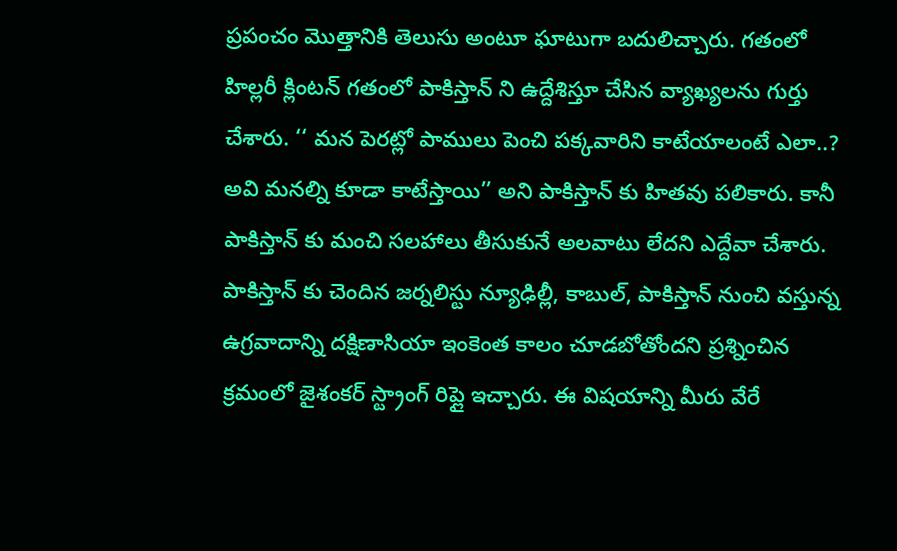ప్రపంచం మొత్తానికి తెలుసు అంటూ ఘాటుగా బదులిచ్చారు. గతంలో హిల్లరీ క్లింటన్ గతంలో పాకిస్తాన్ ని ఉద్దేశిస్తూ చేసిన వ్యాఖ్యలను గుర్తు చేశారు. ‘‘ మన పెరట్లో పాములు పెంచి పక్కవారిని కాటేయాలంటే ఎలా..? అవి మనల్ని కూడా కాటేస్తాయి’’ అని పాకిస్తాన్ కు హితవు పలికారు. కానీ పాకిస్తాన్ కు మంచి సలహాలు తీసుకునే అలవాటు లేదని ఎద్దేవా చేశారు.
పాకిస్తాన్ కు చెందిన జర్నలిస్టు న్యూఢిల్లీ, కాబుల్, పాకిస్తాన్ నుంచి వస్తున్న ఉగ్రవాదాన్ని దక్షిణాసియా ఇంకెంత కాలం చూడబోతోందని ప్రశ్నించిన క్రమంలో జైశంకర్ స్ట్రాంగ్ రిప్లై ఇచ్చారు. ఈ విషయాన్ని మీరు వేరే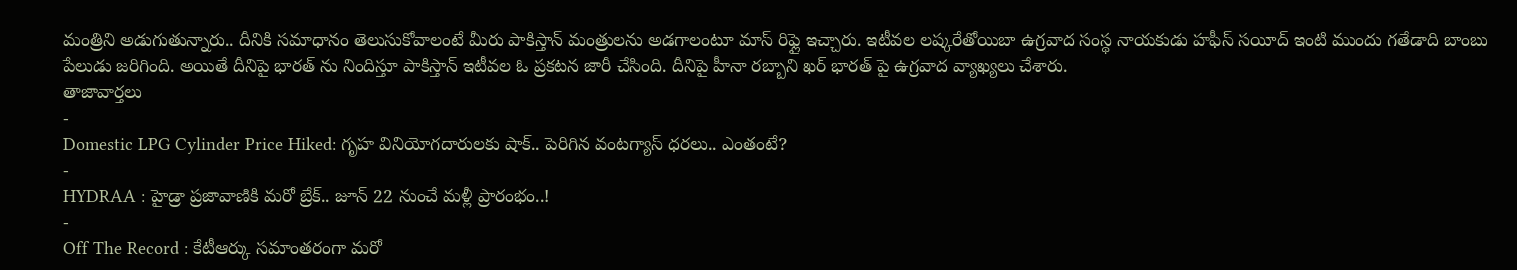మంత్రిని అడుగుతున్నారు.. దీనికి సమాధానం తెలుసుకోవాలంటే మీరు పాకిస్తాన్ మంత్రులను అడగాలంటూ మాస్ రిఫ్లై ఇచ్చారు. ఇటీవల లష్కరేతోయిబా ఉగ్రవాద సంస్థ నాయకుడు హఫీస్ సయీద్ ఇంటి ముందు గతేడాది బాంబు పేలుడు జరిగింది. అయితే దీనిపై భారత్ ను నిందిస్తూ పాకిస్తాన్ ఇటీవల ఓ ప్రకటన జారీ చేసింది. దీనిపై హీనా రబ్బాని ఖర్ భారత్ పై ఉగ్రవాద వ్యాఖ్యలు చేశారు.
తాజావార్తలు
-
Domestic LPG Cylinder Price Hiked: గృహ వినియోగదారులకు షాక్.. పెరిగిన వంటగ్యాస్ ధరలు.. ఎంతంటే?
-
HYDRAA : హైడ్రా ప్రజావాణికి మరో బ్రేక్.. జూన్ 22 నుంచే మళ్లీ ప్రారంభం..!
-
Off The Record : కేటీఆర్కు సమాంతరంగా మరో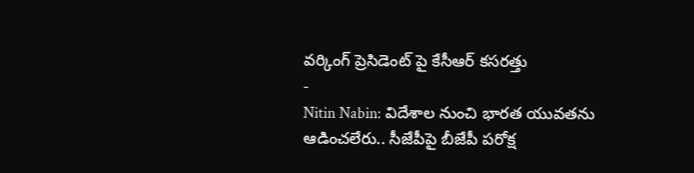వర్కింగ్ ప్రెసిడెంట్ పై కేసీఆర్ కసరత్తు
-
Nitin Nabin: విదేశాల నుంచి భారత యువతను ఆడించలేరు.. సీజేపీపై బీజేపీ పరోక్ష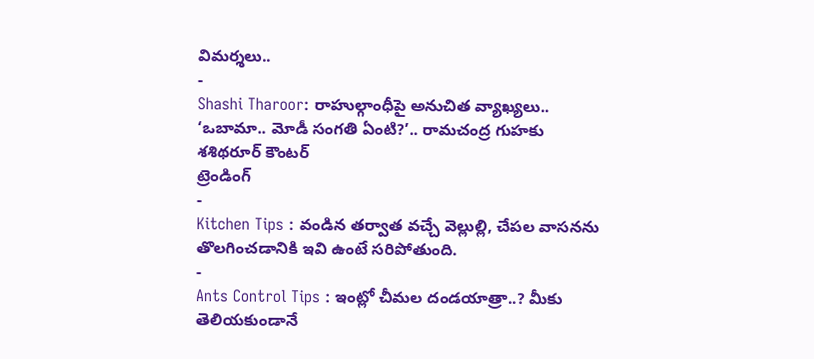విమర్శలు..
-
Shashi Tharoor: రాహుల్గాంధీపై అనుచిత వ్యాఖ్యలు.. ‘ఒబామా.. మోడీ సంగతి ఏంటి?’.. రామచంద్ర గుహకు శశిథరూర్ కౌంటర్
ట్రెండింగ్
-
Kitchen Tips : వండిన తర్వాత వచ్చే వెల్లుల్లి, చేపల వాసనను తొలగించడానికి ఇవి ఉంటే సరిపోతుంది.
-
Ants Control Tips : ఇంట్లో చీమల దండయాత్రా..? మీకు తెలియకుండానే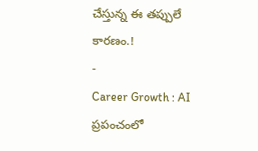చేస్తున్న ఈ తప్పులే కారణం.!
-
Career Growth : AI ప్రపంచంలో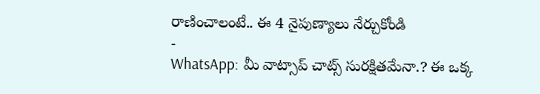రాణించాలంటే.. ఈ 4 నైపుణ్యాలు నేర్చుకోండి
-
WhatsApp: మీ వాట్సాప్ చాట్స్ సురక్షితమేనా.? ఈ ఒక్క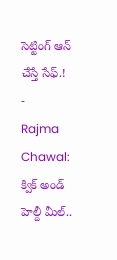సెట్టింగ్ ఆన్ చేస్తే సేఫ్.!
-
Rajma Chawal: క్విక్ అండ్ హెల్దీ మీల్..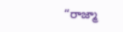“రాజ్మా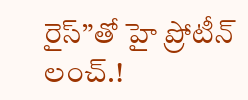రైస్”తో హై ప్రోటీన్ లంచ్.!